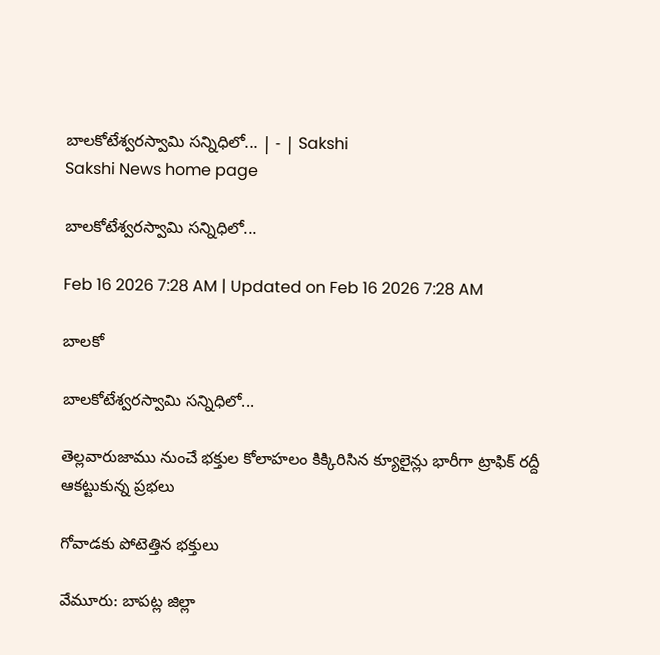బాలకోటేశ్వరస్వామి సన్నిధిలో... | - | Sakshi
Sakshi News home page

బాలకోటేశ్వరస్వామి సన్నిధిలో...

Feb 16 2026 7:28 AM | Updated on Feb 16 2026 7:28 AM

బాలకో

బాలకోటేశ్వరస్వామి సన్నిధిలో...

తెల్లవారుజాము నుంచే భక్తుల కోలాహలం కిక్కిరిసిన క్యూలైన్లు భారీగా ట్రాఫిక్‌ రద్దీ ఆకట్టుకున్న ప్రభలు

గోవాడకు పోటెత్తిన భక్తులు

వేమూరు: బాపట్ల జిల్లా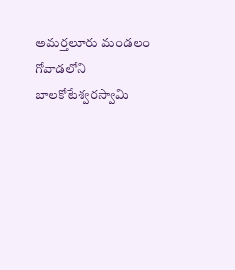అమర్తలూరు మండలం గోవాడలోని బాలకోటేశ్వరస్వామి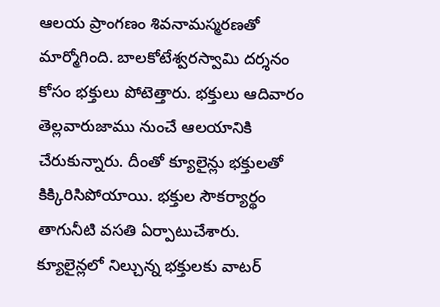ఆలయ ప్రాంగణం శివనామస్మరణతో మార్మోగింది. బాలకోటేశ్వరస్వామి దర్శనం కోసం భక్తులు పోటెత్తారు. భక్తులు ఆదివారం తెల్లవారుజాము నుంచే ఆలయానికి చేరుకున్నారు. దీంతో క్యూలైన్లు భక్తులతో కిక్కిరిసిపోయాయి. భక్తుల సౌకర్యార్థం తాగునీటి వసతి ఏర్పాటుచేశారు. క్యూలైన్లలో నిల్చున్న భక్తులకు వాటర్‌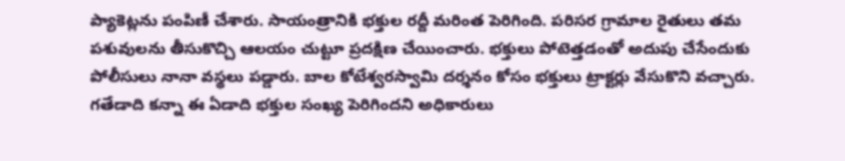ప్యాకెట్లను పంపిణీ చేశారు. సాయంత్రానికి భక్తుల రద్దీ మరింత పెరిగింది. పరిసర గ్రామాల రైతులు తమ పశువులను తీసుకొచ్చి ఆలయం చుట్టూ ప్రదక్షిణ చేయించారు. భక్తులు పోటెత్తడంతో అదుపు చేసేందుకు పోలీసులు నానా వస్థలు పడ్డారు. బాల కోటేశ్వరస్వామి దర్శనం కోసం భక్తులు ట్రాక్టర్లు వేసుకొని వచ్చారు. గతేడాది కన్నా ఈ ఏడాది భక్తుల సంఖ్య పెరిగిందని అధికారులు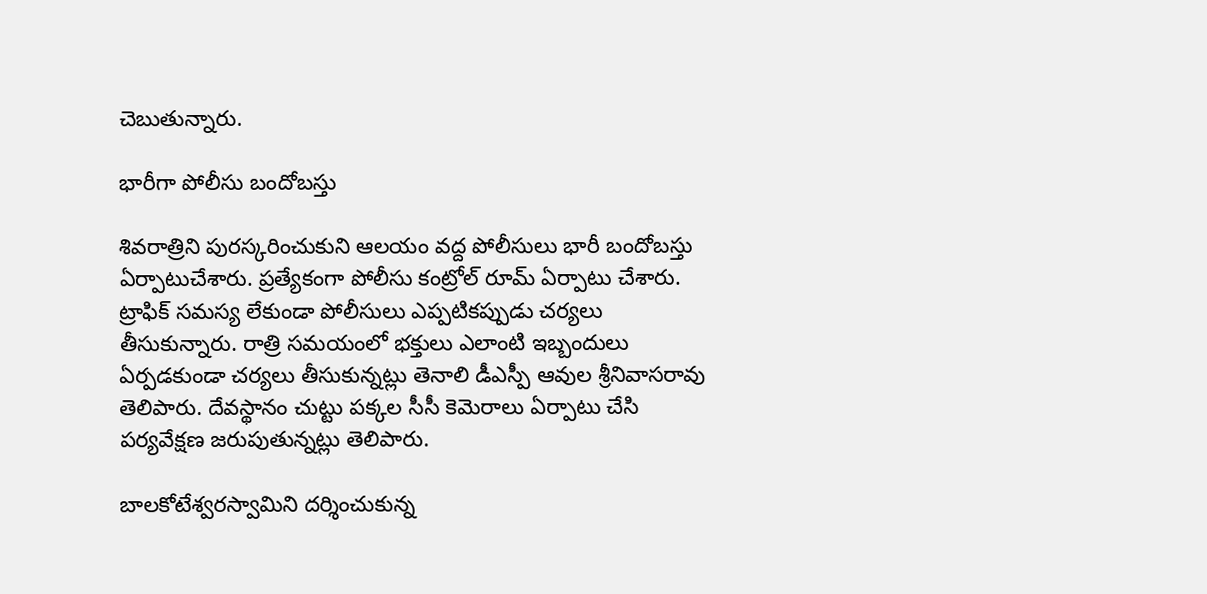చెబుతున్నారు.

భారీగా పోలీసు బందోబస్తు

శివరాత్రిని పురస్కరించుకుని ఆలయం వద్ద పోలీసులు భారీ బందోబస్తు ఏర్పాటుచేశారు. ప్రత్యేకంగా పోలీసు కంట్రోల్‌ రూమ్‌ ఏర్పాటు చేశారు. ట్రాఫిక్‌ సమస్య లేకుండా పోలీసులు ఎప్పటికప్పుడు చర్యలు తీసుకున్నారు. రాత్రి సమయంలో భక్తులు ఎలాంటి ఇబ్బందులు ఏర్పడకుండా చర్యలు తీసుకున్నట్లు తెనాలి డీఎస్పీ ఆవుల శ్రీనివాసరావు తెలిపారు. దేవస్థానం చుట్టు పక్కల సీసీ కెమెరాలు ఏర్పాటు చేసి పర్యవేక్షణ జరుపుతున్నట్లు తెలిపారు.

బాలకోటేశ్వరస్వామిని దర్శించుకున్న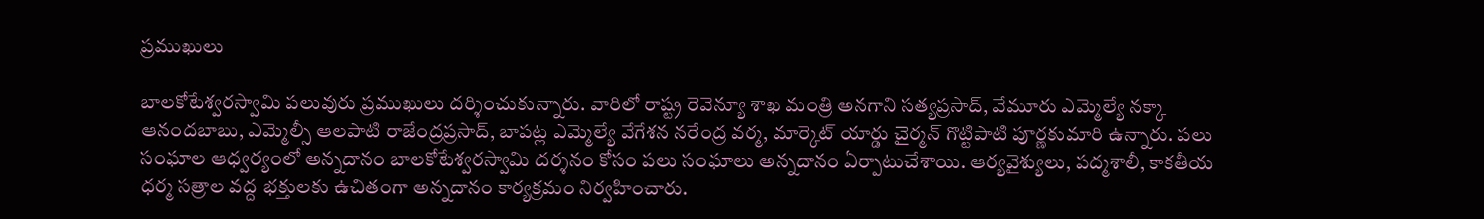ప్రముఖులు

బాలకోటేశ్వరస్వామి పలువురు ప్రముఖులు దర్శించుకున్నారు. వారిలో రాష్ట్ర రెవెన్యూ శాఖ మంత్రి అనగాని సత్యప్రసాద్‌, వేమూరు ఎమ్మెల్యే నక్కా ఆనందబాబు, ఎమ్మెల్సీ ఆలపాటి రాజేంద్రప్రసాద్‌, బాపట్ల ఎమ్మెల్యే వేగేశన నరేంద్ర వర్మ, మార్కెట్‌ యార్డు చైర్మన్‌ గొట్టిపాటి పూర్ణకుమారి ఉన్నారు. పలు సంఘాల ఆధ్వర్యంలో అన్నదానం బాలకోటేశ్వరస్వామి దర్శనం కోసం పలు సంఘాలు అన్నదానం ఏర్పాటుచేశాయి. ఆర్యవైశ్యులు, పద్మశాలీ, కాకతీయ ధర్మ సత్రాల వద్ద భక్తులకు ఉచితంగా అన్నదానం కార్యక్రమం నిర్వహించారు.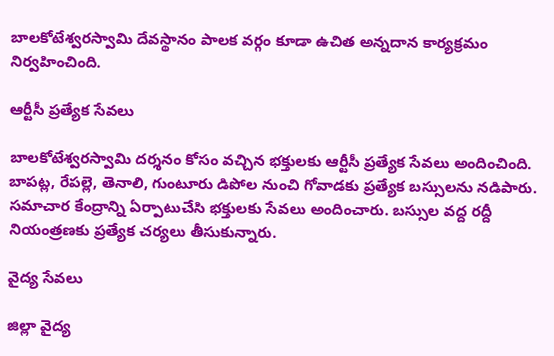బాలకోటేశ్వరస్వామి దేవస్థానం పాలక వర్గం కూడా ఉచిత అన్నదాన కార్యక్రమం నిర్వహించింది.

ఆర్టీసీ ప్రత్యేక సేవలు

బాలకోటేశ్వరస్వామి దర్శనం కోసం వచ్చిన భక్తులకు ఆర్టీసీ ప్రత్యేక సేవలు అందించింది. బాపట్ల, రేపల్లె, తెనాలి, గుంటూరు డిపోల నుంచి గోవాడకు ప్రత్యేక బస్సులను నడిపారు. సమాచార కేంద్రాన్ని ఏర్పాటుచేసి భక్తులకు సేవలు అందించారు. బస్సుల వద్ద రద్దీ నియంత్రణకు ప్రత్యేక చర్యలు తీసుకున్నారు.

వైద్య సేవలు

జిల్లా వైద్య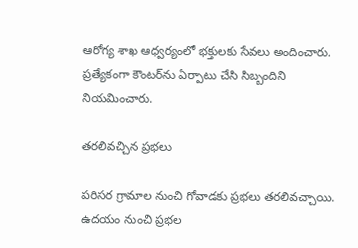ఆరోగ్య శాఖ ఆధ్వర్యంలో భక్తులకు సేవలు అందించారు. ప్రత్యేకంగా కౌంటర్‌ను ఏర్పాటు చేసి సిబ్బందిని నియమించారు.

తరలివచ్చిన ప్రభలు

పరిసర గ్రామాల నుంచి గోవాడకు ప్రభలు తరలివచ్చాయి. ఉదయం నుంచి ప్రభల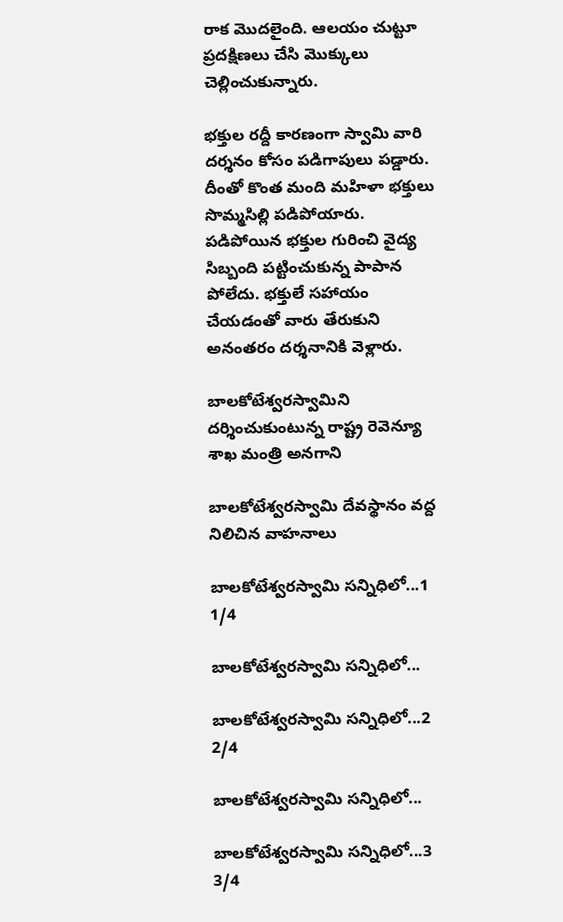రాక మొదలైంది. ఆలయం చుట్టూ ప్రదక్షిణలు చేసి మొక్కులు చెల్లించుకున్నారు.

భక్తుల రద్దీ కారణంగా స్వామి వారి దర్శనం కోసం పడిగాపులు పడ్డారు. దీంతో కొంత మంది మహిళా భక్తులు సొమ్మసిల్లి పడిపోయారు. పడిపోయిన భక్తుల గురించి వైద్య సిబ్బంది పట్టించుకున్న పాపాన పోలేదు. భక్తులే సహాయం చేయడంతో వారు తేరుకుని అనంతరం దర్శనానికి వెళ్లారు.

బాలకోటేశ్వరస్వామిని దర్శించుకుంటున్న రాష్ట్ర రెవెన్యూ శాఖ మంత్రి అనగాని

బాలకోటేశ్వరస్వామి దేవస్థానం వద్ద నిలిచిన వాహనాలు

బాలకోటేశ్వరస్వామి సన్నిధిలో...1
1/4

బాలకోటేశ్వరస్వామి సన్నిధిలో...

బాలకోటేశ్వరస్వామి సన్నిధిలో...2
2/4

బాలకోటేశ్వరస్వామి సన్నిధిలో...

బాలకోటేశ్వరస్వామి సన్నిధిలో...3
3/4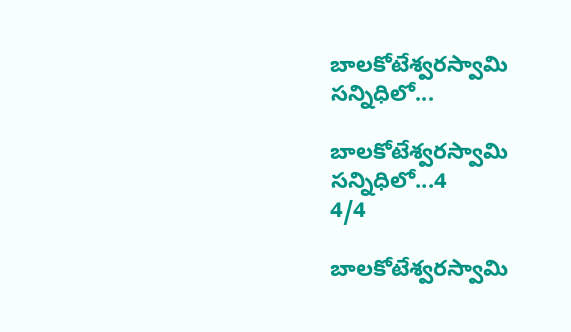బాలకోటేశ్వరస్వామి సన్నిధిలో...

బాలకోటేశ్వరస్వామి సన్నిధిలో...4
4/4

బాలకోటేశ్వరస్వామి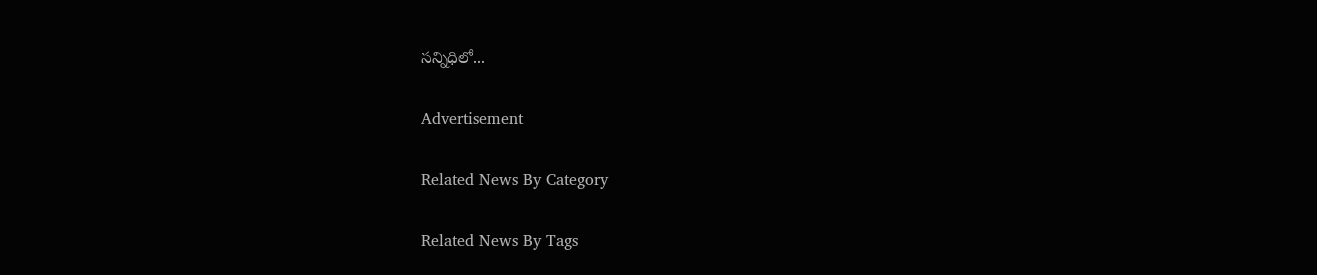సన్నిధిలో...

Advertisement

Related News By Category

Related News By Tags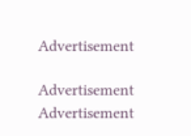Advertisement

Advertisement
Advertisement